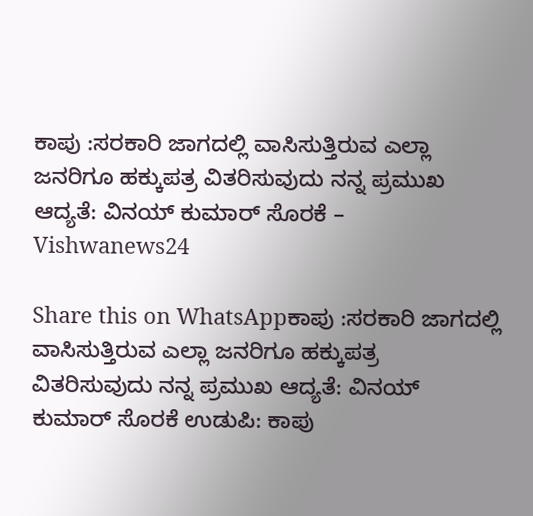ಕಾಪು :ಸರಕಾರಿ ಜಾಗದಲ್ಲಿ ವಾಸಿಸುತ್ತಿರುವ ಎಲ್ಲಾ ಜನರಿಗೂ ಹಕ್ಕುಪತ್ರ ವಿತರಿಸುವುದು ನನ್ನ ಪ್ರಮುಖ ಆದ್ಯತೆ: ವಿನಯ್ ಕುಮಾರ್ ಸೊರಕೆ – Vishwanews24

Share this on WhatsAppಕಾಪು :ಸರಕಾರಿ ಜಾಗದಲ್ಲಿ ವಾಸಿಸುತ್ತಿರುವ ಎಲ್ಲಾ ಜನರಿಗೂ ಹಕ್ಕುಪತ್ರ ವಿತರಿಸುವುದು ನನ್ನ ಪ್ರಮುಖ ಆದ್ಯತೆ: ವಿನಯ್ ಕುಮಾರ್ ಸೊರಕೆ ಉಡುಪಿ: ಕಾಪು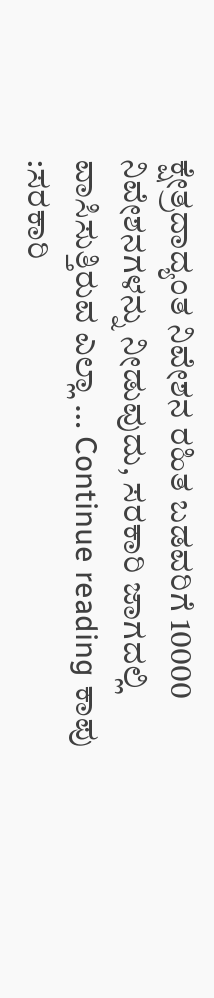ಕ್ಷೇತ್ರದಾದ್ಯಂತ ನಿವೇಶನ ರಹಿತ ಬಡವರಿಗೆ 10000 ನಿವೇಶನಗಳನ್ನು ನೀಡುವುದು, ಸರಕಾರಿ ಜಾಗದಲ್ಲಿ ವಾಸಿಸುತ್ತಿರುವ ಎಲ್ಲಾ … Continue reading ಕಾಪು :ಸರಕಾರಿ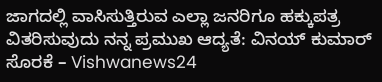ಜಾಗದಲ್ಲಿ ವಾಸಿಸುತ್ತಿರುವ ಎಲ್ಲಾ ಜನರಿಗೂ ಹಕ್ಕುಪತ್ರ ವಿತರಿಸುವುದು ನನ್ನ ಪ್ರಮುಖ ಆದ್ಯತೆ: ವಿನಯ್ ಕುಮಾರ್ ಸೊರಕೆ – Vishwanews24